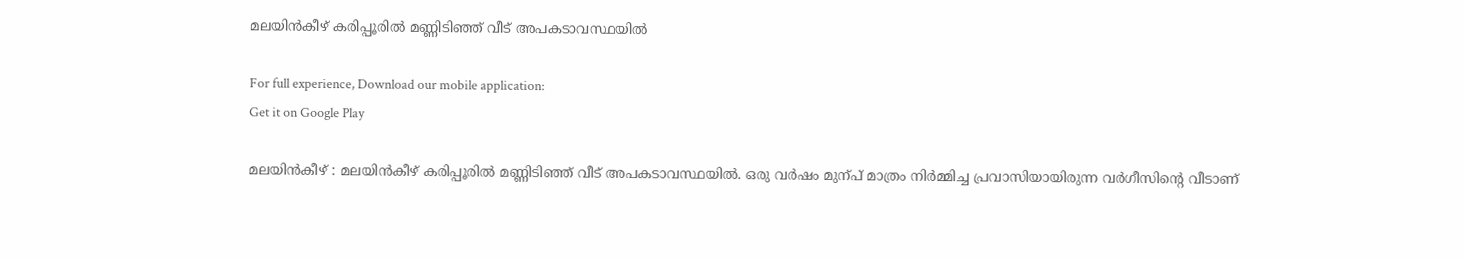മലയിന്‍കീഴ് കരിപ്പൂരില്‍ മണ്ണിടിഞ്ഞ് വീട് അപകടാവസ്ഥയില്‍

For full experience, Download our mobile application:
Get it on Google Play

മലയിന്‍കീഴ് : മലയിന്‍കീഴ് കരിപ്പൂരില്‍ മണ്ണിടിഞ്ഞ് വീട് അപകടാവസ്ഥയില്‍. ഒരു വര്‍ഷം മുന്പ് മാത്രം നിര്‍മ്മിച്ച പ്രവാസിയായിരുന്ന വര്‍ഗീസിന്റെ വീടാണ്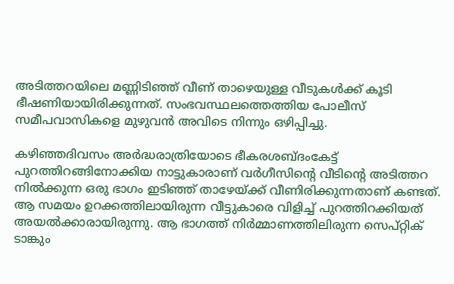അടിത്തറയിലെ മണ്ണിടിഞ്ഞ് വീണ് താഴെയുള്ള വീടുകള്‍ക്ക് കൂടി ഭീഷണിയായിരിക്കുന്നത്‌. സംഭവസ്ഥലത്തെത്തിയ പോലീസ് സമീപവാസികളെ മുഴുവന്‍ അവിടെ നിന്നും ഒഴിപ്പിച്ചു.

കഴിഞ്ഞദിവസം അര്‍ദ്ധരാത്രിയോടെ ഭീകരശബ്ദംകേട്ട് പുറത്തിറങ്ങിനോക്കിയ നാട്ടുകാരാണ് വര്‍ഗീസിന്റെ വീടിന്റെ അടിത്തറ നില്‍ക്കുന്ന ഒരു ഭാഗം ഇടിഞ്ഞ് താഴേയ്ക്ക് വീണിരിക്കുന്നതാണ് കണ്ടത്. ആ സമയം ഉറക്കത്തിലായിരുന്ന വീട്ടുകാരെ വിളിച്ച്‌ പുറത്തിറക്കിയത് അയല്‍ക്കാരായിരുന്നു. ആ ഭാഗത്ത് നിര്‍മ്മാണത്തിലിരുന്ന സെപ്റ്റിക് ടാങ്കും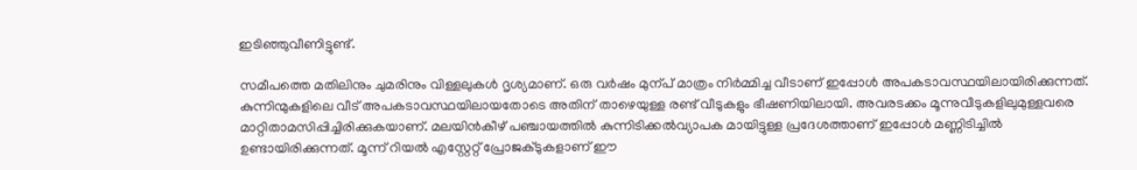ഇടിഞ്ഞുവീണിട്ടുണ്ട്.

സമീപത്തെ മതിലിനും ചുമരിനും വിള്ളലുകള്‍ ദൃശ്യമാണ്. ഒരു വര്‍ഷം മുന്പ് മാത്രം നിര്‍മ്മിച്ച വീടാണ് ഇപ്പോള്‍ അപകടാവസ്ഥയിലായിരിക്കുന്നത്. കുന്നിന്മുകളിലെ വീട് അപകടാവസ്ഥയിലായതോടെ അതിന് താഴെയുള്ള രണ്ട് വീടുകളും ഭീഷണിയിലായി. അവരടക്കം മൂന്നുവീടുകളിലുമുള്ളവരെ മാറ്റിതാമസിപ്പിച്ചിരിക്കുകയാണ്. മലയിന്‍കീഴ് പഞ്ചായത്തില്‍ കുന്നിടിക്കല്‍വ്യാപക മായിട്ടുള്ള പ്രദേശത്താണ് ഇപ്പോള്‍ മണ്ണിടിച്ചില്‍ ഉണ്ടായിരിക്കുന്നത്. മൂന്ന് റിയല്‍ എസ്റ്റേറ്റ് പ്രോജക്ടുകളാണ് ഈ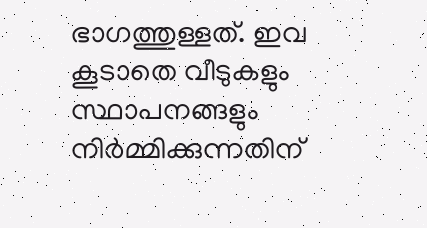ഭാഗത്തുള്ളത്. ഇവ കൂടാതെ വീടുകളും സ്ഥാപനങ്ങളും നിര്‍മ്മിക്കുന്നതിന്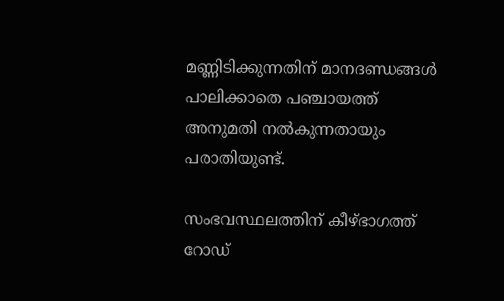മണ്ണിടിക്കുന്നതിന് മാനദണ്ഡങ്ങള്‍ പാലിക്കാതെ പഞ്ചായത്ത് അനുമതി നല്‍കുന്നതായും പരാതിയുണ്ട്.

സംഭവസ്ഥലത്തിന് കീഴ്ഭാഗത്ത് റോഡ്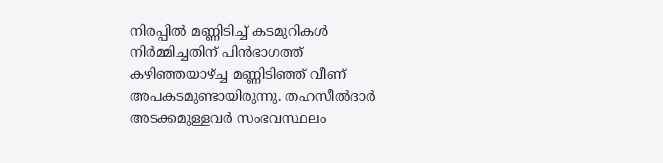നിരപ്പില്‍ മണ്ണിടിച്ച്‌ കടമുറികള്‍ നിര്‍മ്മിച്ചതിന് പിന്‍ഭാഗത്ത് കഴിഞ്ഞയാഴ്‌ച്ച മണ്ണിടിഞ്ഞ് വീണ് അപകടമുണ്ടായിരുന്നു. തഹസീല്‍ദാര്‍ അടക്കമുള്ളവര്‍ സംഭവസ്ഥലം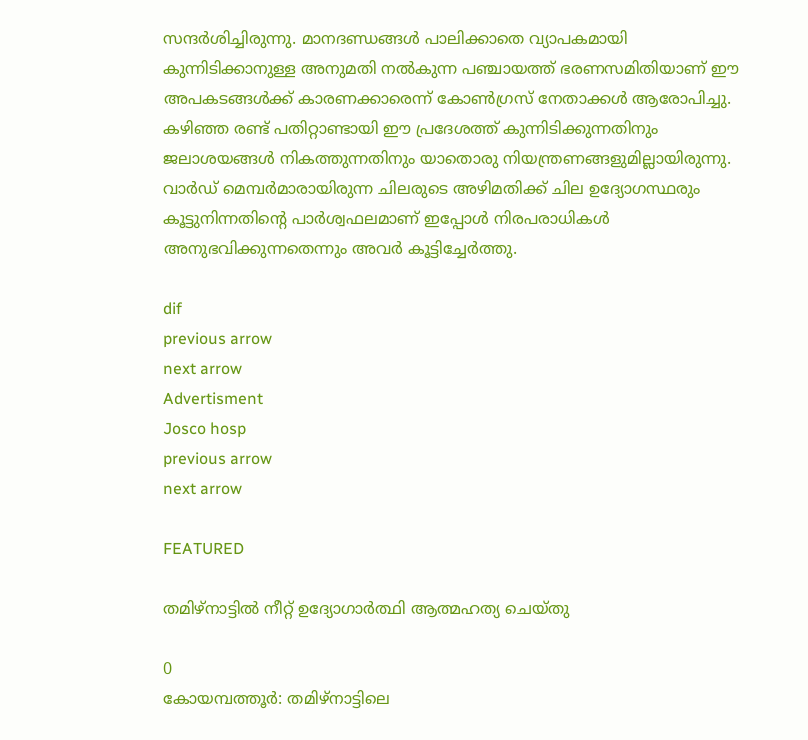സന്ദര്‍ശിച്ചിരുന്നു. മാനദണ്ഡങ്ങള്‍ പാലിക്കാതെ വ്യാപകമായി കുന്നിടിക്കാനുള്ള അനുമതി നല്‍കുന്ന പഞ്ചായത്ത് ഭരണസമിതിയാണ് ഈ അപകടങ്ങള്‍ക്ക് കാരണക്കാരെന്ന് കോണ്‍ഗ്രസ് നേതാക്കള്‍ ആരോപിച്ചു. കഴിഞ്ഞ രണ്ട് പതിറ്റാണ്ടായി ഈ പ്രദേശത്ത് കുന്നിടിക്കുന്നതിനും ജലാശയങ്ങള്‍ നികത്തുന്നതിനും യാതൊരു നിയന്ത്രണങ്ങളുമില്ലായിരുന്നു. വാര്‍ഡ് മെമ്പര്‍മാരായിരുന്ന ചിലരുടെ അഴിമതിക്ക് ചില ഉദ്യോഗസ്ഥരും കൂട്ടുനിന്നതിന്റെ പാര്‍ശ്വഫലമാണ് ഇപ്പോള്‍ നിരപരാധികള്‍ അനുഭവിക്കുന്നതെന്നും അവര്‍ കൂട്ടിച്ചേര്‍ത്തു.

dif
previous arrow
next arrow
Advertisment
Josco hosp
previous arrow
next arrow

FEATURED

തമിഴ്നാട്ടിൽ നീറ്റ് ഉദ്യോഗാർത്ഥി ആത്മഹത്യ ചെയ്തു

0
കോയമ്പത്തൂ‍ർ: തമിഴ്നാട്ടിലെ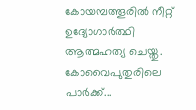കോയമ്പത്തൂരിൽ നീറ്റ് ഉദ്യോഗാർത്ഥി ആത്മഹത്യ ചെയ്തു. കോവൈപുതുരിലെ പാർക്ക്...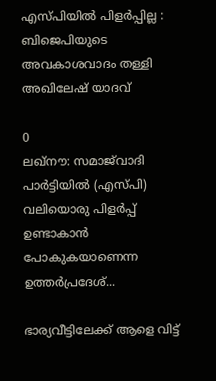എസ്‌പിയിൽ പിളർപ്പില്ല : ബിജെപിയുടെ അവകാശവാദം തള്ളി അഖിലേഷ് യാദവ്

0
ലഖ്‌നൗ: സമാജ്‌വാദി പാർട്ടിയിൽ (എസ്‌പി) വലിയൊരു പിളർപ്പ് ഉണ്ടാകാൻ പോകുകയാണെന്ന ഉത്തർപ്രദേശ്...

ഭാര്യവീട്ടിലേക്ക് ആളെ വിട്ട്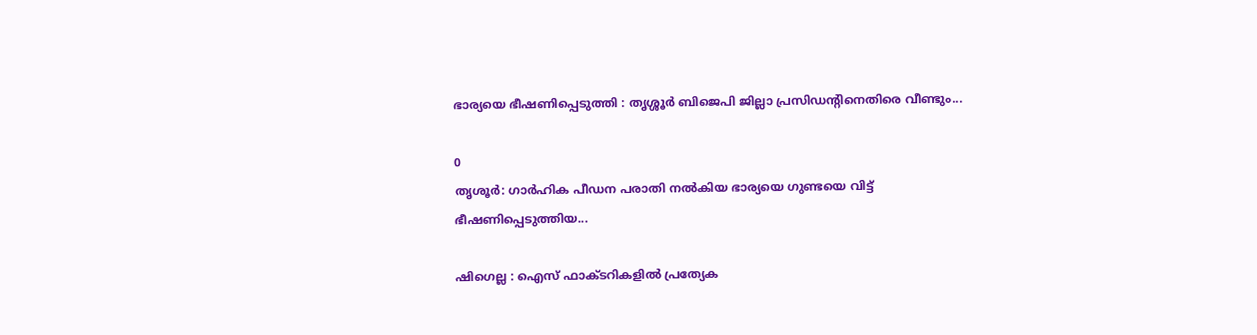ഭാര്യയെ ഭീഷണിപ്പെടുത്തി : തൃശ്ശൂർ ബിജെപി ജില്ലാ പ്രസിഡൻ്റിനെതിരെ വീണ്ടും...

0
തൃശൂർ: ഗാർഹിക പീഡന പരാതി നൽകിയ ഭാര്യയെ ഗുണ്ടയെ വിട്ട് ഭീഷണിപ്പെടുത്തിയ...

ഷിഗെല്ല : ഐസ് ഫാക്ടറികളിൽ പ്രത്യേക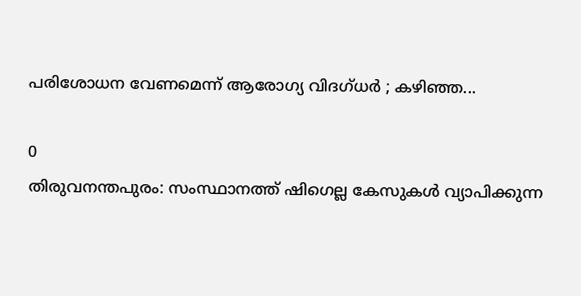പരിശോധന വേണമെന്ന് ആരോഗ്യ വിദഗ്ധർ ; കഴിഞ്ഞ...

0
തിരുവനന്തപുരം: സംസ്ഥാനത്ത് ഷിഗെല്ല കേസുകൾ വ്യാപിക്കുന്ന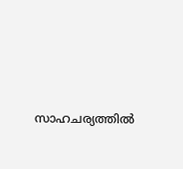സാഹചര്യത്തിൽ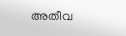അതീവ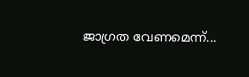ജാഗ്രത വേണമെന്ന്...